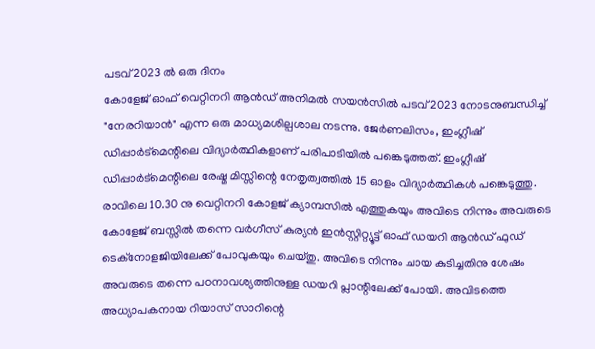പടവ് 2023 ൽ ഒരു ദിനം
കോളേജ് ഓഫ് വെറ്റിനറി ആൻഡ് അനിമൽ സയൻസിൽ പടവ് 2023 നോടനുബന്ധിച്ച് "നേരറിയാൻ" എന്ന ഒരു മാധ്യമശില്പശാല നടന്നു. ജേർണലിസം, ഇംഗ്ലീഷ് ഡിപ്പാർട്മെന്റിലെ വിദ്യാർത്ഥികളാണ് പരിപാടിയിൽ പങ്കെടുത്തത്. ഇംഗ്ലീഷ് ഡിപ്പാർട്മെന്റിലെ രേഷ്മ മിസ്സിന്റെ നേതൃത്വത്തിൽ 15 ഓളം വിദ്യാർത്ഥികൾ പങ്കെടുത്തു. രാവിലെ 10.30 നു വെറ്റിനറി കോളജ് ക്യാമ്പസിൽ എത്തുകയും അവിടെ നിന്നും അവരുടെ കോളേജ് ബസ്സിൽ തന്നെ വർഗീസ് കുര്യൻ ഇൻസ്റ്റിറ്റ്യൂട്ട് ഓഫ് ഡയറി ആൻഡ് ഫുഡ് ടെക്നോളജിയിലേക്ക് പോവുകയും ചെയ്തു. അവിടെ നിന്നും ചായ കുടിച്ചതിനു ശേഷം അവരുടെ തന്നെ പഠനാവശ്യത്തിനുള്ള ഡയറി പ്ലാന്റിലേക്ക് പോയി. അവിടത്തെ അധ്യാപകനായ റിയാസ് സാറിന്റെ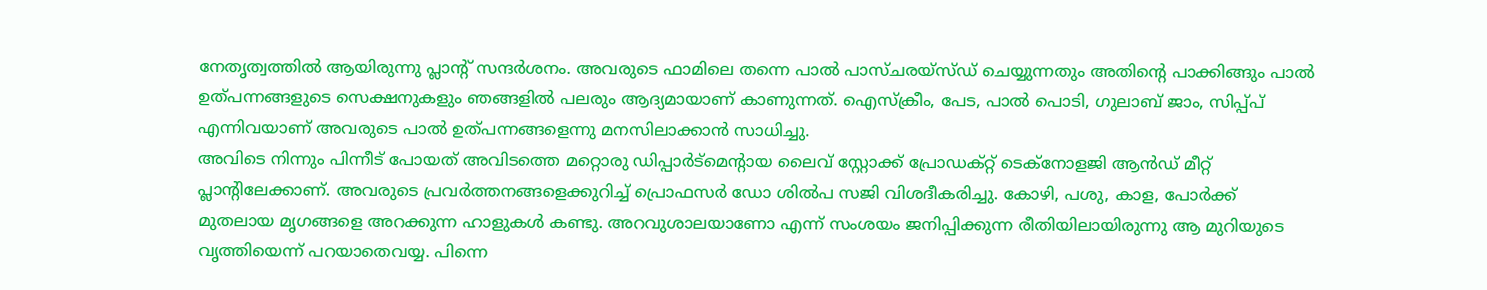നേതൃത്വത്തിൽ ആയിരുന്നു പ്ലാന്റ് സന്ദർശനം. അവരുടെ ഫാമിലെ തന്നെ പാൽ പാസ്ചരയ്സ്ഡ് ചെയ്യുന്നതും അതിന്റെ പാക്കിങ്ങും പാൽ ഉത്പന്നങ്ങളുടെ സെക്ഷനുകളും ഞങ്ങളിൽ പലരും ആദ്യമായാണ് കാണുന്നത്. ഐസ്ക്രീം, പേട, പാൽ പൊടി, ഗുലാബ് ജാം, സിപ്പ്പ് എന്നിവയാണ് അവരുടെ പാൽ ഉത്പന്നങ്ങളെന്നു മനസിലാക്കാൻ സാധിച്ചു.
അവിടെ നിന്നും പിന്നീട് പോയത് അവിടത്തെ മറ്റൊരു ഡിപ്പാർട്മെന്റായ ലൈവ് സ്റ്റോക്ക് പ്രോഡക്റ്റ് ടെക്നോളജി ആൻഡ് മീറ്റ് പ്ലാന്റിലേക്കാണ്. അവരുടെ പ്രവർത്തനങ്ങളെക്കുറിച്ച് പ്രൊഫസർ ഡോ ശിൽപ സജി വിശദീകരിച്ചു. കോഴി, പശു, കാള, പോർക്ക് മുതലായ മൃഗങ്ങളെ അറക്കുന്ന ഹാളുകൾ കണ്ടു. അറവുശാലയാണോ എന്ന് സംശയം ജനിപ്പിക്കുന്ന രീതിയിലായിരുന്നു ആ മുറിയുടെ വൃത്തിയെന്ന് പറയാതെവയ്യ. പിന്നെ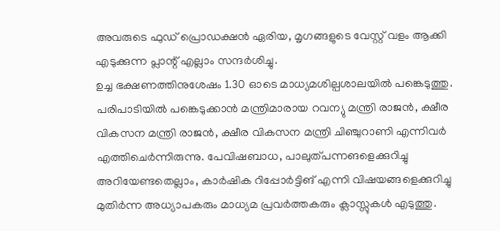അവരുടെ ഫുഡ് പ്രൊഡക്ഷൻ ഏരിയ, മൃഗങ്ങളുടെ വേസ്റ്റ് വളം ആക്കി എടുക്കുന്ന പ്ലാന്റ് എല്ലാം സന്ദർശിച്ചു.
ഉച്ച ഭക്ഷണത്തിനുശേഷം 1.30 ഓടെ മാധ്യമശില്പശാലയിൽ പങ്കെടുത്തു. പരിപാടിയിൽ പങ്കെടുക്കാൻ മന്ത്രിമാരായ റവന്യു മന്ത്രി രാജൻ, ക്ഷീര വികസന മന്ത്രി രാജൻ, ക്ഷീര വികസന മന്ത്രി ചിഞ്ചുറാണി എന്നിവർ എത്തിചെർന്നിരുന്നു. പേവിഷബാധ, പാലുത്പന്നങളെക്കുറിച്ചു അറിയേണ്ടതെല്ലാം, കാർഷിക റിപ്പോർട്ടിങ് എന്നി വിഷയങ്ങളെക്കുറിച്ചു മുതിർന്ന അധ്യാപകരും മാധ്യമ പ്രവർത്തകരും ക്ലാസ്സുകൾ എടുത്തു.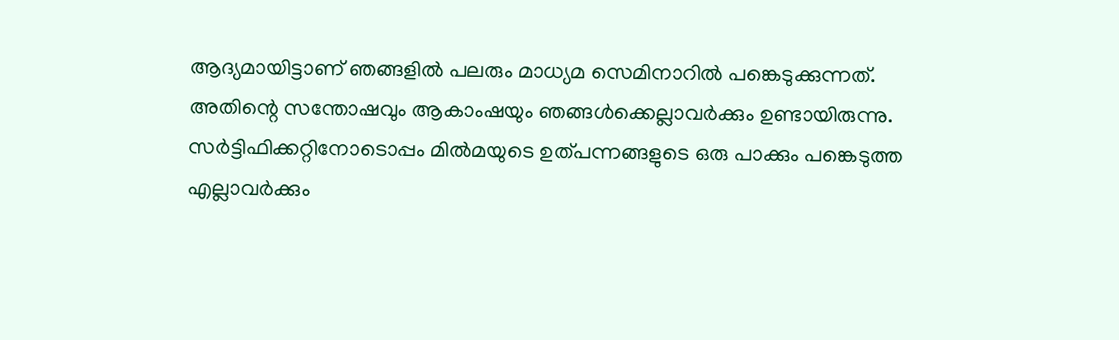ആദ്യമായിട്ടാണ് ഞങ്ങളിൽ പലരും മാധ്യമ സെമിനാറിൽ പങ്കെടുക്കുന്നത്. അതിന്റെ സന്തോഷവും ആകാംഷയും ഞങ്ങൾക്കെല്ലാവർക്കും ഉണ്ടായിരുന്നു. സർട്ടിഫിക്കറ്റിനോടൊപ്പം മിൽമയുടെ ഉത്പന്നങ്ങളുടെ ഒരു പാക്കും പങ്കെടുത്ത എല്ലാവർക്കും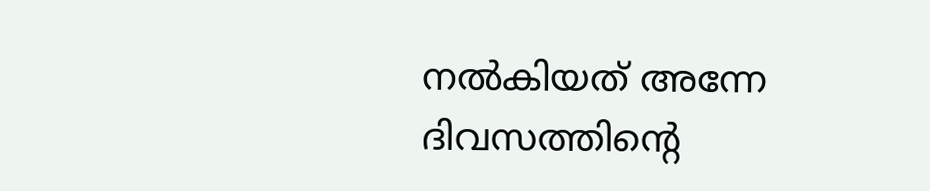നൽകിയത് അന്നേ ദിവസത്തിന്റെ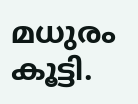മധുരം കൂട്ടി.